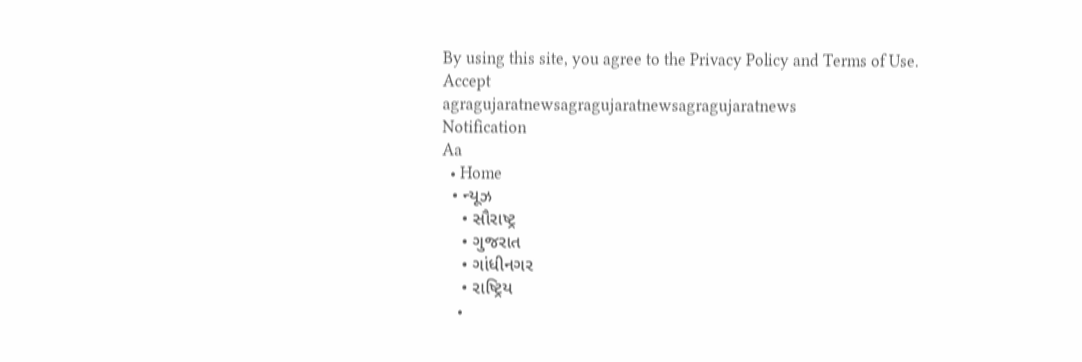By using this site, you agree to the Privacy Policy and Terms of Use.
Accept
agragujaratnewsagragujaratnewsagragujaratnews
Notification
Aa
  • Home
  • ન્યૂઝ
    • સૌરાષ્ટ્ર
    • ગુજરાત
    • ગાંધીનગર
    • રાષ્ટ્રિય
    •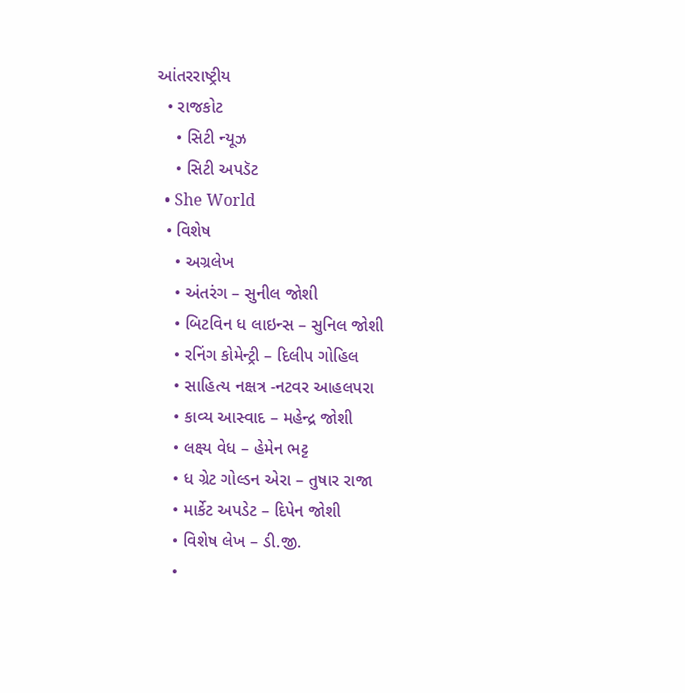આંતરરાષ્ટ્રીય
  • રાજકોટ
    • સિટી ન્યૂઝ
    • સિટી અપડૅટ
  • She World
  • વિશેષ
    • અગ્રલેખ
    • અંતરંગ – સુનીલ જોશી
    • બિટવિન ધ લાઇન્સ – સુનિલ જોશી
    • રનિંગ કોમેન્ટ્રી – દિલીપ ગોહિલ
    • સાહિત્ય નક્ષત્ર -નટવર આહલપરા
    • કાવ્ય આસ્વાદ – મહેન્દ્ર જોશી
    • લક્ષ્ય વેધ – હેમેન ભટ્ટ
    • ધ ગ્રેટ ગોલ્ડન એરા – તુષાર રાજા
    • માર્કેટ અપડેટ – દિપેન જોશી
    • વિશેષ લેખ – ડી.જી.
    •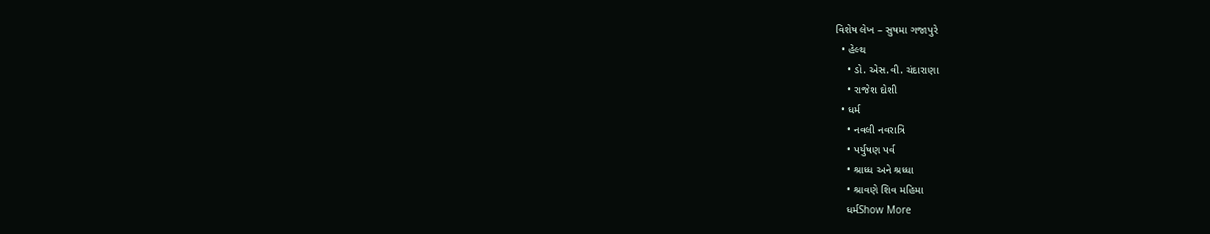વિશેષ લેખ – સુષમા ગજાપુરે
  • હેલ્થ
    • ડો. એસ.વી. ચંદારાણા
    • રાજેશ દોશી
  • ધર્મ
    • નવલી નવરાત્રિ
    • પર્યુષણ પર્વ
    • શ્રાધ્ધ અને શ્રધ્ધા
    • શ્રાવણે શિવ મહિમા
    ધર્મShow More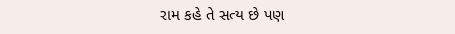રામ કહે તે સત્ય છે પણ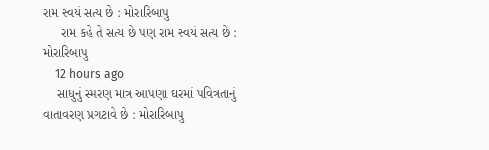રામ સ્વયં સત્ય છે : મોરારિબાપુ
     રામ કહે તે સત્ય છે પણ રામ સ્વયં સત્ય છે : મોરારિબાપુ
    12 hours ago
    સાધુનું સ્મરણ માત્ર આપણા ઘરમાં પવિત્રતાનું વાતાવરણ પ્રગટાવે છે : મોરારિબાપુ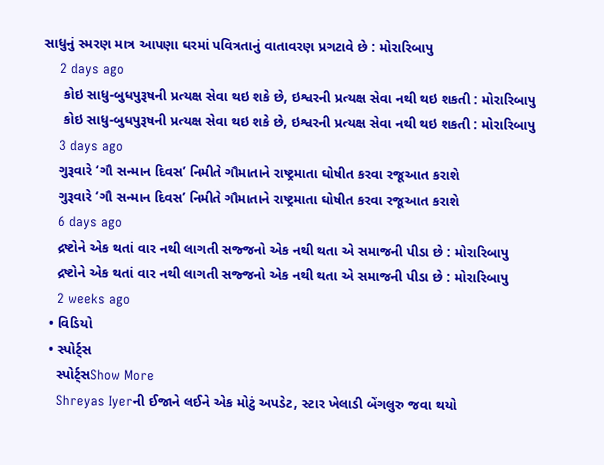સાધુનું સ્મરણ માત્ર આપણા ઘરમાં પવિત્રતાનું વાતાવરણ પ્રગટાવે છે : મોરારિબાપુ
    2 days ago
     કોઇ સાધુ-બુધપુરૂષની પ્રત્યક્ષ સેવા થઇ શકે છે, ઇશ્વરની પ્રત્યક્ષ સેવા નથી થઇ શકતી : મોરારિબાપુ
     કોઇ સાધુ-બુધપુરૂષની પ્રત્યક્ષ સેવા થઇ શકે છે, ઇશ્વરની પ્રત્યક્ષ સેવા નથી થઇ શકતી : મોરારિબાપુ
    3 days ago
    ગુરૂવારે ‘ગૌ સન્માન દિવસ’ નિમીતે ગૌમાતાને રાષ્ટ્રમાતા ઘોષીત કરવા રજૂઆત કરાશે
    ગુરૂવારે ‘ગૌ સન્માન દિવસ’ નિમીતે ગૌમાતાને રાષ્ટ્રમાતા ઘોષીત કરવા રજૂઆત કરાશે
    6 days ago
    દ્રષ્ટોને એક થતાં વાર નથી લાગતી સજ્જનો એક નથી થતા એ સમાજની પીડા છે : મોરારિબાપુ
    દ્રષ્ટોને એક થતાં વાર નથી લાગતી સજ્જનો એક નથી થતા એ સમાજની પીડા છે : મોરારિબાપુ
    2 weeks ago
  • વિડિયો
  • સ્પોર્ટ્સ
    સ્પોર્ટ્સShow More
    Shreyas Iyerની ઈજાને લઈને એક મોટું અપડેટ, સ્ટાર ખેલાડી બેંગલુરુ જવા થયો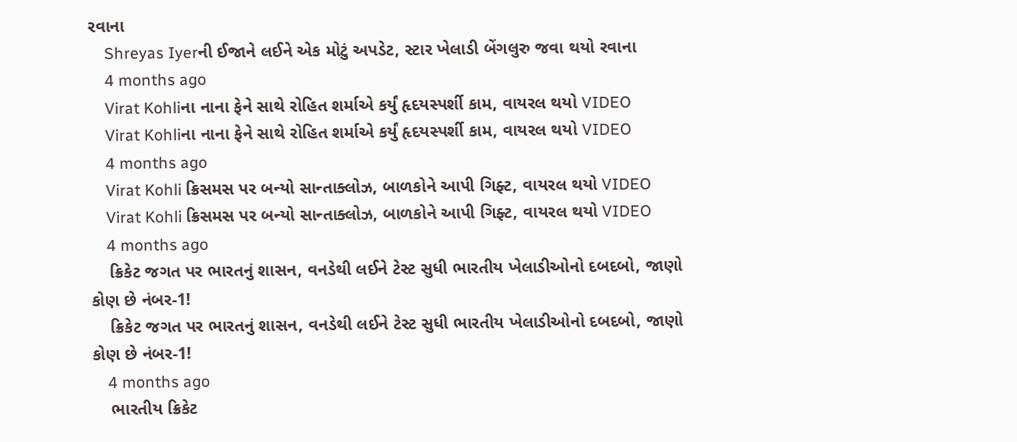રવાના
    Shreyas Iyerની ઈજાને લઈને એક મોટું અપડેટ, સ્ટાર ખેલાડી બેંગલુરુ જવા થયો રવાના
    4 months ago
    Virat Kohliના નાના ફેને સાથે રોહિત શર્માએ કર્યું હૃદયસ્પર્શી કામ, વાયરલ થયો VIDEO
    Virat Kohliના નાના ફેને સાથે રોહિત શર્માએ કર્યું હૃદયસ્પર્શી કામ, વાયરલ થયો VIDEO
    4 months ago
    Virat Kohli ક્રિસમસ પર બન્યો સાન્તાક્લોઝ, બાળકોને આપી ગિફ્ટ, વાયરલ થયો VIDEO
    Virat Kohli ક્રિસમસ પર બન્યો સાન્તાક્લોઝ, બાળકોને આપી ગિફ્ટ, વાયરલ થયો VIDEO
    4 months ago
    ક્રિકેટ જગત પર ભારતનું શાસન, વનડેથી લઈને ટેસ્ટ સુધી ભારતીય ખેલાડીઓનો દબદબો, જાણો કોણ છે નંબર-1!
    ક્રિકેટ જગત પર ભારતનું શાસન, વનડેથી લઈને ટેસ્ટ સુધી ભારતીય ખેલાડીઓનો દબદબો, જાણો કોણ છે નંબર-1!
    4 months ago
    ભારતીય ક્રિકેટ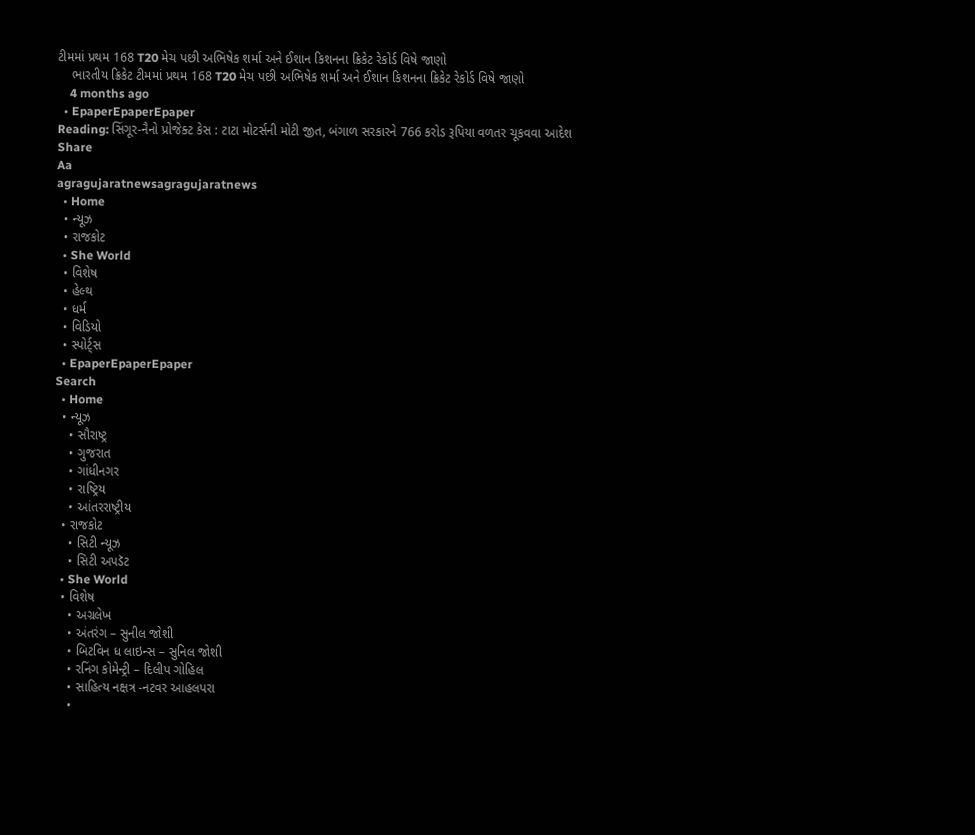ટીમમાં પ્રથમ 168 T20 મેચ પછી અભિષેક શર્મા અને ઈશાન કિશનના ક્રિકેટ રેકોર્ડ વિષે જાણો
    ભારતીય ક્રિકેટ ટીમમાં પ્રથમ 168 T20 મેચ પછી અભિષેક શર્મા અને ઈશાન કિશનના ક્રિકેટ રેકોર્ડ વિષે જાણો
    4 months ago
  • EpaperEpaperEpaper
Reading: સિંગૂર-નૈનો પ્રોજેક્ટ કેસ : ટાટા મોટર્સની મોટી જીત, બંગાળ સરકારને 766 કરોડ રૂપિયા વળતર ચૂકવવા આદેશ
Share
Aa
agragujaratnewsagragujaratnews
  • Home
  • ન્યૂઝ
  • રાજકોટ
  • She World
  • વિશેષ
  • હેલ્થ
  • ધર્મ
  • વિડિયો
  • સ્પોર્ટ્સ
  • EpaperEpaperEpaper
Search
  • Home
  • ન્યૂઝ
    • સૌરાષ્ટ્ર
    • ગુજરાત
    • ગાંધીનગર
    • રાષ્ટ્રિય
    • આંતરરાષ્ટ્રીય
  • રાજકોટ
    • સિટી ન્યૂઝ
    • સિટી અપડૅટ
  • She World
  • વિશેષ
    • અગ્રલેખ
    • અંતરંગ – સુનીલ જોશી
    • બિટવિન ધ લાઇન્સ – સુનિલ જોશી
    • રનિંગ કોમેન્ટ્રી – દિલીપ ગોહિલ
    • સાહિત્ય નક્ષત્ર -નટવર આહલપરા
    •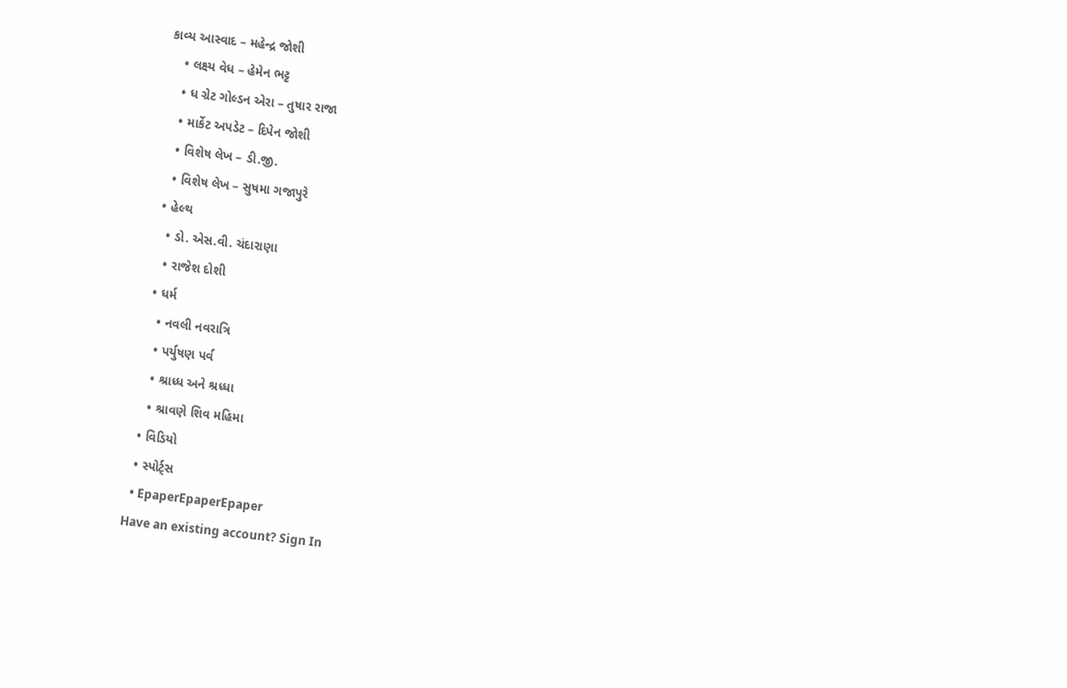કાવ્ય આસ્વાદ – મહેન્દ્ર જોશી
    • લક્ષ્ય વેધ – હેમેન ભટ્ટ
    • ધ ગ્રેટ ગોલ્ડન એરા – તુષાર રાજા
    • માર્કેટ અપડેટ – દિપેન જોશી
    • વિશેષ લેખ – ડી.જી.
    • વિશેષ લેખ – સુષમા ગજાપુરે
  • હેલ્થ
    • ડો. એસ.વી. ચંદારાણા
    • રાજેશ દોશી
  • ધર્મ
    • નવલી નવરાત્રિ
    • પર્યુષણ પર્વ
    • શ્રાધ્ધ અને શ્રધ્ધા
    • શ્રાવણે શિવ મહિમા
  • વિડિયો
  • સ્પોર્ટ્સ
  • EpaperEpaperEpaper
Have an existing account? Sign In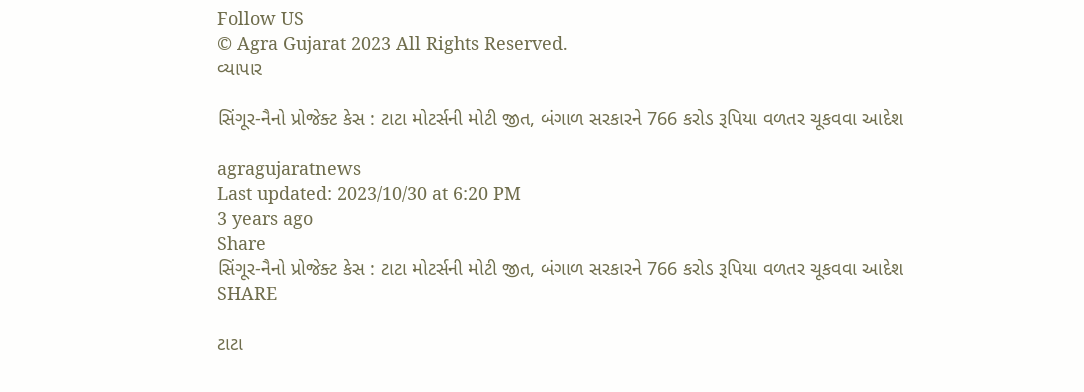Follow US
© Agra Gujarat 2023 All Rights Reserved.
વ્યાપાર

સિંગૂર-નૈનો પ્રોજેક્ટ કેસ : ટાટા મોટર્સની મોટી જીત, બંગાળ સરકારને 766 કરોડ રૂપિયા વળતર ચૂકવવા આદેશ

agragujaratnews
Last updated: 2023/10/30 at 6:20 PM
3 years ago
Share
સિંગૂર-નૈનો પ્રોજેક્ટ કેસ : ટાટા મોટર્સની મોટી જીત, બંગાળ સરકારને 766 કરોડ રૂપિયા વળતર ચૂકવવા આદેશ
SHARE

ટાટા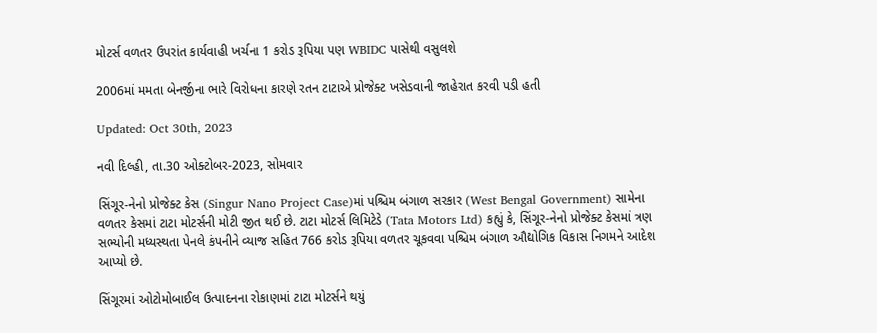મોટર્સ વળતર ઉપરાંત કાર્યવાહી ખર્ચના 1 કરોડ રૂપિયા પણ WBIDC પાસેથી વસુલશે

2006માં મમતા બેનર્જીના ભારે વિરોધના કારણે રતન ટાટાએ પ્રોજેક્ટ ખસેડવાની જાહેરાત કરવી પડી હતી

Updated: Oct 30th, 2023

નવી દિલ્હી, તા.30 ઓક્ટોબર-2023, સોમવાર

સિંગૂર-નેનો પ્રોજેક્ટ કેસ (Singur Nano Project Case)માં પશ્ચિમ બંગાળ સરકાર (West Bengal Government) સામેના વળતર કેસમાં ટાટા મોટર્સની મોટી જીત થઈ છે. ટાટા મોટર્સ લિમિટેડે (Tata Motors Ltd) કહ્યું કે, સિંગૂર-નેનો પ્રોજેક્ટ કેસમાં ત્રણ સભ્યોની મધ્યસ્થતા પેનલે કંપનીને વ્યાજ સહિત 766 કરોડ રૂપિયા વળતર ચૂકવવા પશ્ચિમ બંગાળ ઔદ્યોગિક વિકાસ નિગમને આદેશ આપ્યો છે.

સિંગૂરમાં ઓટોમોબાઈલ ઉત્પાદનના રોકાણમાં ટાટા મોટર્સને થયું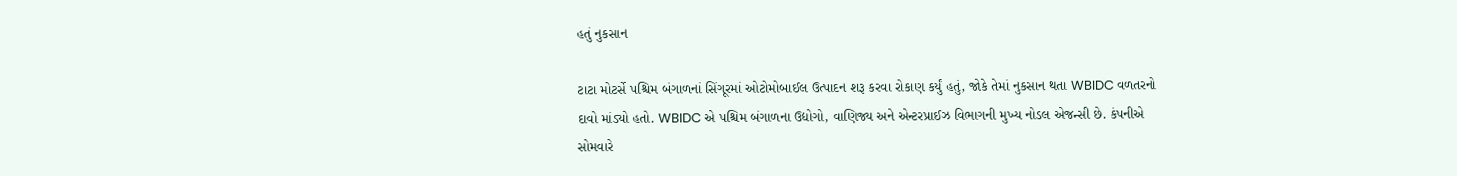હતું નુકસાન

ટાટા મોટર્સે પશ્ચિમ બંગાળનાં સિંગૂરમાં ઓટોમોબાઈલ ઉત્પાદન શરૂ કરવા રોકાણ કર્યું હતું, જોકે તેમાં નુકસાન થતા WBIDC વળતરનો દાવો માંડ્યો હતો. WBIDC એ પશ્ચિમ બંગાળના ઉદ્યોગો, વાણિજ્ય અને એન્ટરપ્રાઈઝ વિભાગની મુખ્ય નોડલ એજન્સી છે. કંપનીએ સોમવારે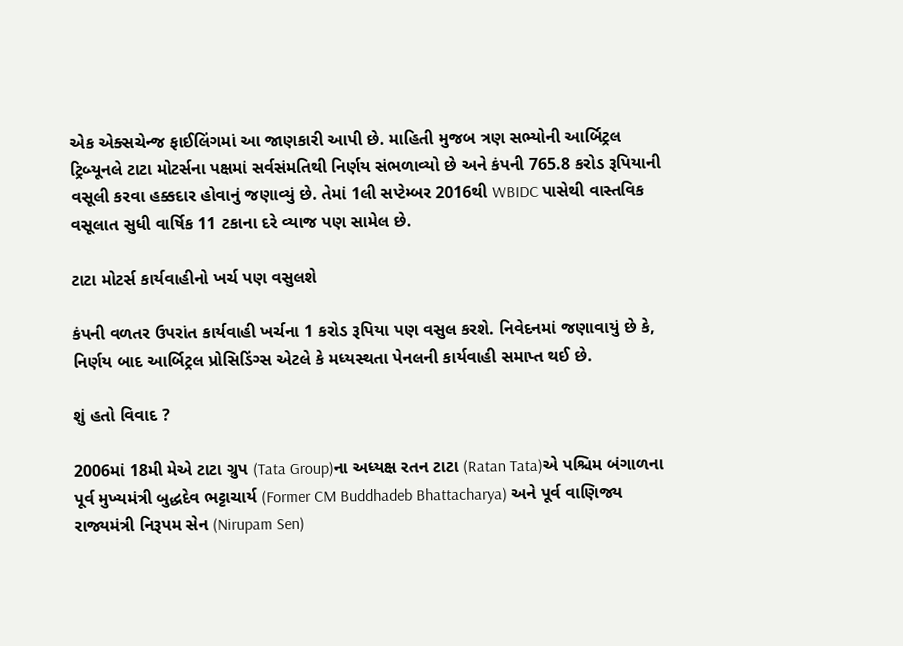એક એક્સચેન્જ ફાઈલિંગમાં આ જાણકારી આપી છે. માહિતી મુજબ ત્રણ સભ્યોની આર્બિટ્રલ ટ્રિબ્યૂનલે ટાટા મોટર્સના પક્ષમાં સર્વસંમતિથી નિર્ણય સંભળાવ્યો છે અને કંપની 765.8 કરોડ રૂપિયાની વસૂલી કરવા હક્કદાર હોવાનું જણાવ્યું છે. તેમાં 1લી સપ્ટેમ્બર 2016થી WBIDC પાસેથી વાસ્તવિક વસૂલાત સુધી વાર્ષિક 11 ટકાના દરે વ્યાજ પણ સામેલ છે.

ટાટા મોટર્સ કાર્યવાહીનો ખર્ચ પણ વસુલશે

કંપની વળતર ઉપરાંત કાર્યવાહી ખર્ચના 1 કરોડ રૂપિયા પણ વસુલ કરશે. નિવેદનમાં જણાવાયું છે કે, નિર્ણય બાદ આર્બિટ્રલ પ્રોસિડિંગ્સ એટલે કે મધ્યસ્થતા પેનલની કાર્યવાહી સમાપ્ત થઈ છે.

શું હતો વિવાદ ?

2006માં 18મી મેએ ટાટા ગ્રુપ (Tata Group)ના અધ્યક્ષ રતન ટાટા (Ratan Tata)એ પશ્ચિમ બંગાળના પૂર્વ મુખ્યમંત્રી બુદ્ધદેવ ભટ્ટાચાર્ય (Former CM Buddhadeb Bhattacharya) અને પૂર્વ વાણિજ્ય રાજ્યમંત્રી નિરૂપમ સેન (Nirupam Sen)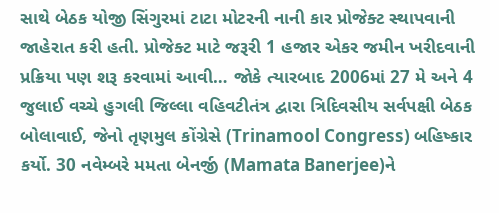સાથે બેઠક યોજી સિંગુરમાં ટાટા મોટરની નાની કાર પ્રોજેક્ટ સ્થાપવાની જાહેરાત કરી હતી. પ્રોજેક્ટ માટે જરૂરી 1 હજાર એકર જમીન ખરીદવાની પ્રક્રિયા પણ શરૂ કરવામાં આવી… જોકે ત્યારબાદ 2006માં 27 મે અને 4 જુલાઈ વચ્ચે હુગલી જિલ્લા વહિવટીતંત્ર દ્વારા ત્રિદિવસીય સર્વપક્ષી બેઠક બોલાવાઈ, જેનો તૃણમુલ કોંગ્રેસે (Trinamool Congress) બહિષ્કાર કર્યો. 30 નવેમ્બરે મમતા બેનર્જી (Mamata Banerjee)ને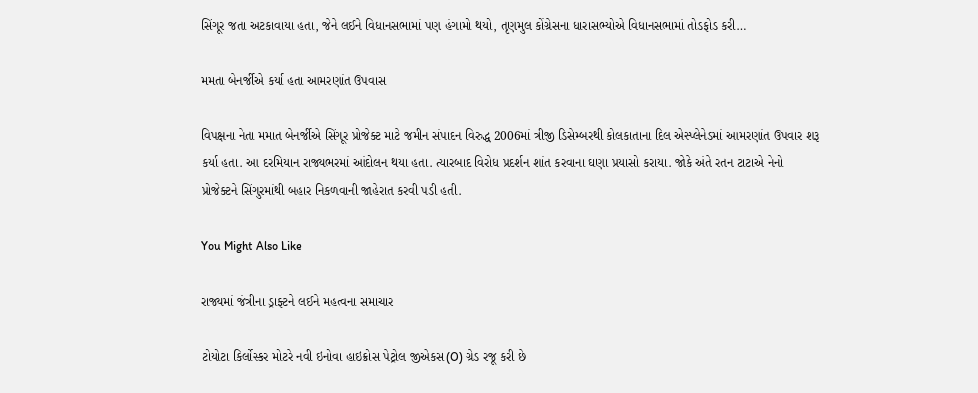સિંગૂર જતા અટકાવાયા હતા, જેને લઈને વિધાનસભામાં પણ હંગામો થયો, તૃણમુલ કોંગ્રેસના ધારાસભ્યોએ વિધાનસભામાં તોડફોડ કરી…

મમતા બેનર્જીએ કર્યા હતા આમરણાંત ઉપવાસ

વિપક્ષના નેતા મમાત બેનર્જીએ સિંગૂર પ્રોજેક્ટ માટે જમીન સંપાદન વિરુદ્ધ 2006માં ત્રીજી ડિસેમ્બરથી કોલકાતાના દિલ એસ્પ્લેનેડમાં આમરણાંત ઉપવાર શરૂ કર્યા હતા. આ દરમિયાન રાજ્યભરમાં આંદોલન થયા હતા. ત્યારબાદ વિરોધ પ્રદર્શન શાંત કરવાના ઘણા પ્રયાસો કરાયા. જોકે અંતે રતન ટાટાએ નેનો પ્રોજેક્ટને સિંગુરમાંથી બહાર નિકળવાની જાહેરાત કરવી પડી હતી.

You Might Also Like

રાજ્યમાં જંત્રીના ડ્રાફ્ટને લઈને મહત્વના સમાચાર

ટોયોટા કિર્લોસ્કર મોટરે નવી ઇનોવા હાઇક્રોસ પેટ્રોલ જીએકસ(O) ગ્રેડ રજૂ કરી છે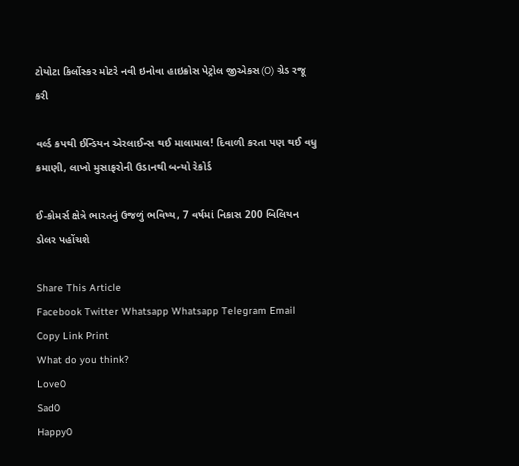ટોયોટા કિર્લોસ્કર મોટરે નવી ઇનોવા હાઇક્રોસ પેટ્રોલ જીએકસ(O) ગ્રેડ રજૂ કરી

વર્લ્ડ કપથી ઈન્ડિયન એરલાઈન્સ થઈ માલામાલ! દિવાળી કરતા પણ થઈ વધુ કમાણી, લાખો મુસાફરોની ઉડાનથી બન્યો રેકોર્ડ

ઈ-કોમર્સ ક્ષેત્રે ભારતનું ઉજળું ભવિષ્ય, 7 વર્ષમાં નિકાસ 200 બિલિયન ડોલર પહોંચશે

Share This Article
Facebook Twitter Whatsapp Whatsapp Telegram Email Copy Link Print
What do you think?
Love0
Sad0
Happy0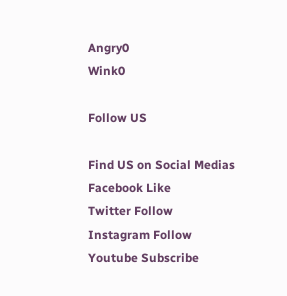Angry0
Wink0

Follow US

Find US on Social Medias
Facebook Like
Twitter Follow
Instagram Follow
Youtube Subscribe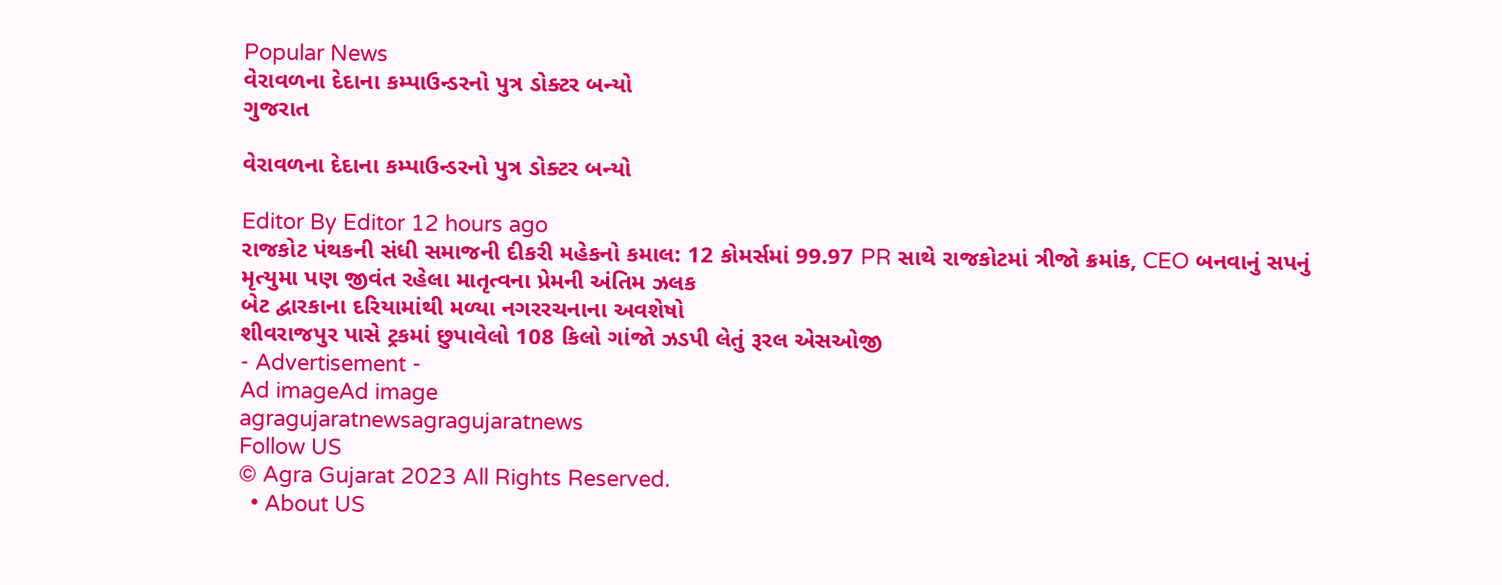Popular News
વેરાવળના દેદાના કમ્પાઉન્ડરનો પુત્ર ડોક્ટર બન્યો
ગુજરાત

વેરાવળના દેદાના કમ્પાઉન્ડરનો પુત્ર ડોક્ટર બન્યો

Editor By Editor 12 hours ago
રાજકોટ પંથકની સંધી સમાજની દીકરી મહેકનો કમાલ: 12 કોમર્સમાં 99.97 PR સાથે રાજકોટમાં ત્રીજો ક્રમાંક, CEO બનવાનું સપનું
મૃત્યુમા પણ જીવંત રહેલા માતૃત્વના પ્રેમની અંતિમ ઝલક
બેટ દ્વારકાના દરિયામાંથી મળ્યા નગરરચનાના અવશેષો
શીવરાજપુર પાસે ટ્રકમાં છુપાવેલો 108 કિલો ગાંજો ઝડપી લેતું રૂરલ એસઓજી
- Advertisement -
Ad imageAd image
agragujaratnewsagragujaratnews
Follow US
© Agra Gujarat 2023 All Rights Reserved.
  • About US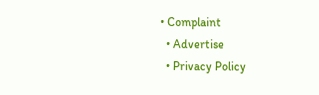• Complaint
  • Advertise
  • Privacy Policy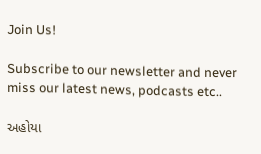Join Us!

Subscribe to our newsletter and never miss our latest news, podcasts etc..

અહોયા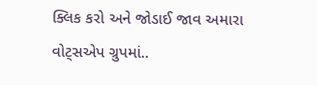ક્લિક કરો અને જોડાઈ જાવ અમારા વોટ્સએપ ગ્રુપમાં..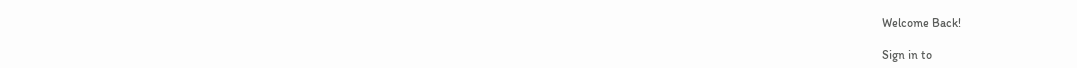Welcome Back!

Sign in to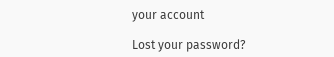your account

Lost your password?